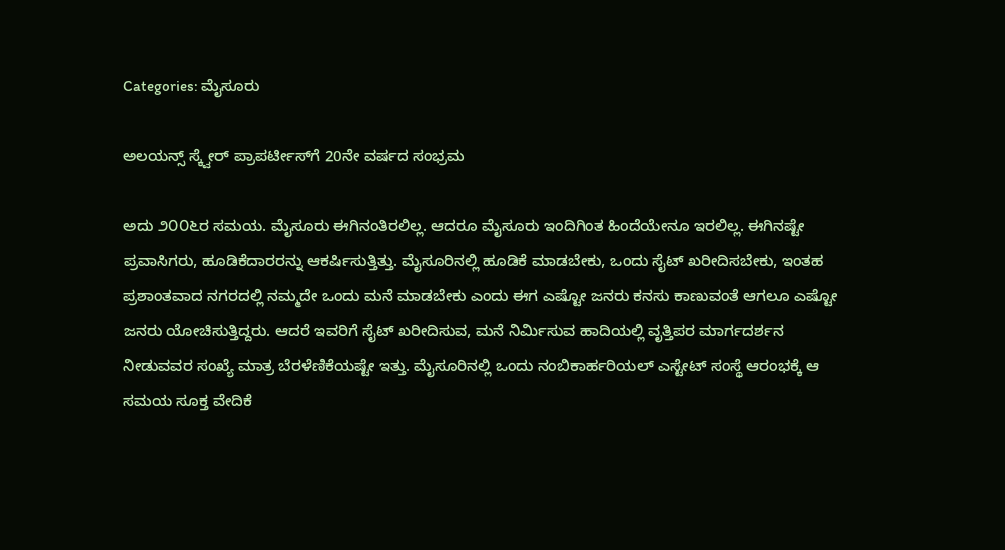Categories: ಮೈಸೂರು

ಅಲಯನ್ಸ್ ಸ್ಕ್ವೇರ್ ಪ್ರಾಪರ್ಟೀಸ್‌ಗೆ 20ನೇ ವರ್ಷದ ಸಂಭ್ರಮ

ಅದು ೨೦೦೬ರ ಸಮಯ. ಮೈಸೂರು ಈಗಿನಂತಿರಲಿಲ್ಲ. ಆದರೂ ಮೈಸೂರು ಇಂದಿಗಿಂತ ಹಿಂದೆಯೇನೂ ಇರಲಿಲ್ಲ. ಈಗಿನಷ್ಟೇ ಪ್ರವಾಸಿಗರು, ಹೂಡಿಕೆದಾರರನ್ನು ಆಕರ್ಷಿಸುತ್ತಿತ್ತು. ಮೈಸೂರಿನಲ್ಲಿ ಹೂಡಿಕೆ ಮಾಡಬೇಕು, ಒಂದು ಸೈಟ್ ಖರೀದಿಸಬೇಕು, ಇಂತಹ ಪ್ರಶಾಂತವಾದ ನಗರದಲ್ಲಿ ನಮ್ಮದೇ ಒಂದು ಮನೆ ಮಾಡಬೇಕು ಎಂದು ಈಗ ಎಷ್ಟೋ ಜನರು ಕನಸು ಕಾಣುವಂತೆ ಆಗಲೂ ಎಷ್ಟೋ ಜನರು ಯೋಚಿಸುತ್ತಿದ್ದರು. ಆದರೆ ಇವರಿಗೆ ಸೈಟ್ ಖರೀದಿಸುವ, ಮನೆ ನಿರ್ಮಿಸುವ ಹಾದಿಯಲ್ಲಿ ವೃತ್ತಿಪರ ಮಾರ್ಗದರ್ಶನ ನೀಡುವವರ ಸಂಖ್ಯೆ ಮಾತ್ರ ಬೆರಳೆಣಿಕೆಯಷ್ಟೇ ಇತ್ತು. ಮೈಸೂರಿನಲ್ಲಿ ಒಂದು ನಂಬಿಕಾರ್ಹರಿಯಲ್ ಎಸ್ಟೇಟ್ ಸಂಸ್ಥೆ ಆರಂಭಕ್ಕೆ ಆ ಸಮಯ ಸೂಕ್ತ ವೇದಿಕೆ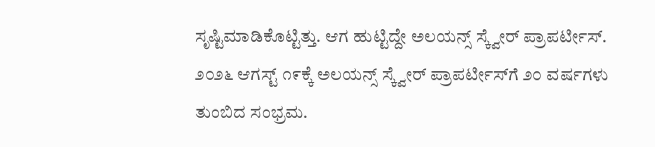ಸೃಷ್ಟಿಮಾಡಿಕೊಟ್ಟಿತ್ತು. ಆಗ ಹುಟ್ಟಿದ್ದೇ ಅಲಯನ್ಸ್ ಸ್ಕ್ವೇರ್ ಪ್ರಾಪರ್ಟೀಸ್. ೨೦೨೬ ಆಗಸ್ಟ್ ೧೯ಕ್ಕೆ ಅಲಯನ್ಸ್ ಸ್ಕ್ವೇರ್ ಪ್ರಾಪರ್ಟೀಸ್‌ಗೆ ೨೦ ವರ್ಷಗಳು ತುಂಬಿದ ಸಂಭ್ರಮ.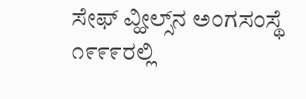ಸೇಫ್ ವ್ಹೀಲ್ಸ್‌ನ ಅಂಗಸಂಸ್ಥೆ ೧೯೯೯ರಲ್ಲಿ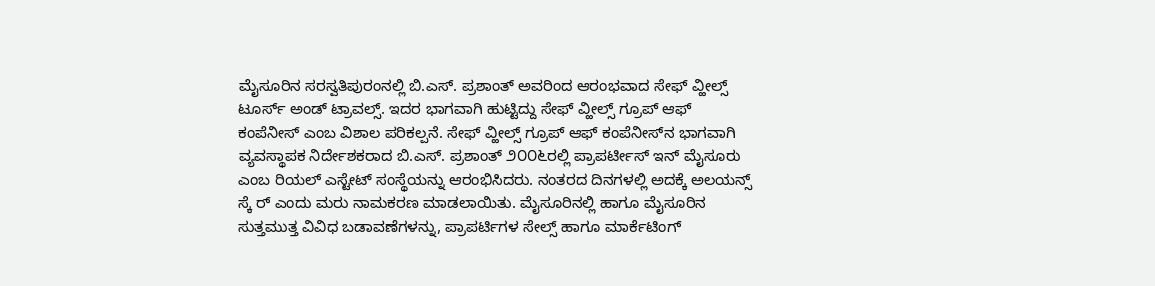ಮೈಸೂರಿನ ಸರಸ್ವತಿಪುರಂನಲ್ಲಿ ಬಿ.ಎಸ್. ಪ್ರಶಾಂತ್ ಅವರಿಂದ ಆರಂಭವಾದ ಸೇಫ್ ವ್ಹೀಲ್ಸ್ ಟೂರ್ಸ್ ಅಂಡ್ ಟ್ರಾವಲ್ಸ್. ಇದರ ಭಾಗವಾಗಿ ಹುಟ್ಟಿದ್ದು ಸೇಫ್ ವ್ಹೀಲ್ಸ್ ಗ್ರೂಪ್ ಆಫ್ ಕಂಪೆನೀಸ್ ಎಂಬ ವಿಶಾಲ ಪರಿಕಲ್ಪನೆ. ಸೇಫ್ ವ್ಹೀಲ್ಸ್ ಗ್ರೂಪ್ ಆಫ್ ಕಂಪೆನೀಸ್‌ನ ಭಾಗವಾಗಿ ವ್ಯವಸ್ಥಾಪಕ ನಿರ್ದೇಶಕರಾದ ಬಿ.ಎಸ್. ಪ್ರಶಾಂತ್ ೨೦೦೬ರಲ್ಲಿ ಪ್ರಾಪರ್ಟೀಸ್ ಇನ್ ಮೈಸೂರು ಎಂಬ ರಿಯಲ್ ಎಸ್ಟೇಟ್ ಸಂಸ್ಥೆಯನ್ನು ಆರಂಭಿಸಿದರು. ನಂತರದ ದಿನಗಳಲ್ಲಿ ಅದಕ್ಕೆ ಅಲಯನ್ಸ್ ಸ್ಕೆ ರ್ ಎಂದು ಮರು ನಾಮಕರಣ ಮಾಡಲಾಯಿತು. ಮೈಸೂರಿನಲ್ಲಿ ಹಾಗೂ ಮೈಸೂರಿನ ಸುತ್ತಮುತ್ತ ವಿವಿಧ ಬಡಾವಣೆಗಳನ್ನು, ಪ್ರಾಪರ್ಟಿಗಳ ಸೇಲ್ಸ್ ಹಾಗೂ ಮಾರ್ಕೆಟಿಂಗ್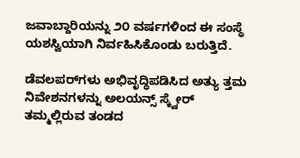ಜವಾಬ್ದಾರಿಯನ್ನು ೨೦ ವರ್ಷಗಳಿಂದ ಈ ಸಂಸ್ಥೆ ಯಶಸ್ವಿಯಾಗಿ ನಿರ್ವಹಿಸಿಕೊಂಡು ಬರುತ್ತಿದೆ.

ಡೆವಲಪರ್‌ಗಳು ಅಭಿವೃದ್ಧಿಪಡಿಸಿದ ಅತ್ಯು ತ್ತಮ ನಿವೇಶನಗಳನ್ನು ಅಲಯನ್ಸ್ ಸ್ಕ್ವೇರ್ ತಮ್ಮಲ್ಲಿರುವ ತಂಡದ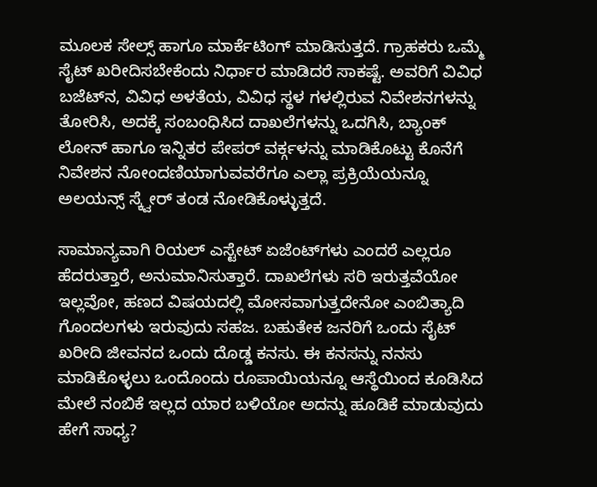ಮೂಲಕ ಸೇಲ್ಸ್ ಹಾಗೂ ಮಾರ್ಕೆಟಿಂಗ್ ಮಾಡಿಸುತ್ತದೆ. ಗ್ರಾಹಕರು ಒಮ್ಮೆ ಸೈಟ್ ಖರೀದಿಸಬೇಕೆಂದು ನಿರ್ಧಾರ ಮಾಡಿದರೆ ಸಾಕಷ್ಟೆ. ಅವರಿಗೆ ವಿವಿಧ ಬಜೆಟ್‌ನ, ವಿವಿಧ ಅಳತೆಯ, ವಿವಿಧ ಸ್ಥಳ ಗಳಲ್ಲಿರುವ ನಿವೇಶನಗಳನ್ನು ತೋರಿಸಿ, ಅದಕ್ಕೆ ಸಂಬಂಧಿಸಿದ ದಾಖಲೆಗಳನ್ನು ಒದಗಿಸಿ, ಬ್ಯಾಂಕ್ ಲೋನ್ ಹಾಗೂ ಇನ್ನಿತರ ಪೇಪರ್ ವರ್ಕ್ಗಳನ್ನು ಮಾಡಿಕೊಟ್ಟು ಕೊನೆಗೆ ನಿವೇಶನ ನೋಂದಣಿಯಾಗುವವರೆಗೂ ಎಲ್ಲಾ ಪ್ರಕ್ರಿಯೆಯನ್ನೂ ಅಲಯನ್ಸ್ ಸ್ಕ್ವೇರ್ ತಂಡ ನೋಡಿಕೊಳ್ಳುತ್ತದೆ.

ಸಾಮಾನ್ಯವಾಗಿ ರಿಯಲ್ ಎಸ್ಟೇಟ್ ಏಜೆಂಟ್‌ಗಳು ಎಂದರೆ ಎಲ್ಲರೂ ಹೆದರುತ್ತಾರೆ, ಅನುಮಾನಿಸುತ್ತಾರೆ. ದಾಖಲೆಗಳು ಸರಿ ಇರುತ್ತವೆಯೋ ಇಲ್ಲವೋ, ಹಣದ ವಿಷಯದಲ್ಲಿ ಮೋಸವಾಗುತ್ತದೇನೋ ಎಂಬಿತ್ಯಾದಿ ಗೊಂದಲಗಳು ಇರುವುದು ಸಹಜ. ಬಹುತೇಕ ಜನರಿಗೆ ಒಂದು ಸೈಟ್ ಖರೀದಿ ಜೀವನದ ಒಂದು ದೊಡ್ಡ ಕನಸು. ಈ ಕನಸನ್ನು ನನಸು ಮಾಡಿಕೊಳ್ಳಲು ಒಂದೊಂದು ರೂಪಾಯಿಯನ್ನೂ ಆಸ್ಥೆಯಿಂದ ಕೂಡಿಸಿದ ಮೇಲೆ ನಂಬಿಕೆ ಇಲ್ಲದ ಯಾರ ಬಳಿಯೋ ಅದನ್ನು ಹೂಡಿಕೆ ಮಾಡುವುದು ಹೇಗೆ ಸಾಧ್ಯ?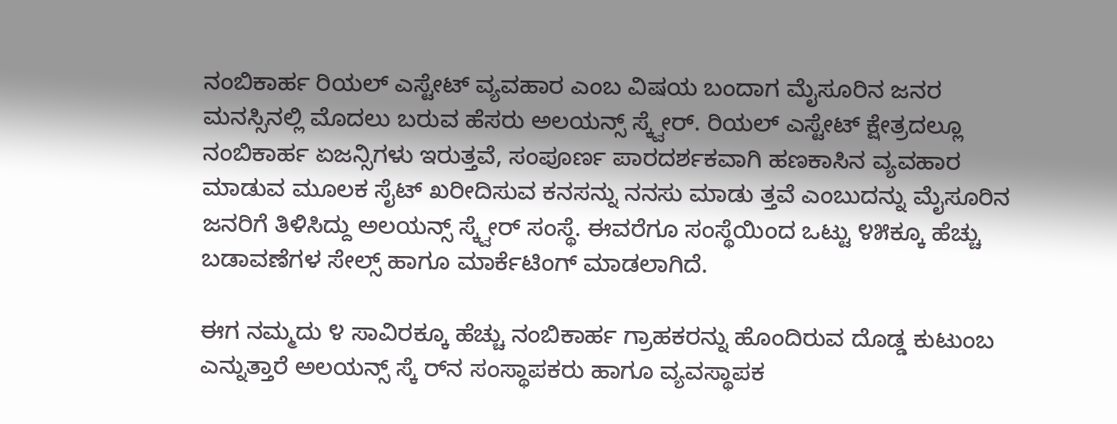ನಂಬಿಕಾರ್ಹ ರಿಯಲ್ ಎಸ್ಟೇಟ್ ವ್ಯವಹಾರ ಎಂಬ ವಿಷಯ ಬಂದಾಗ ಮೈಸೂರಿನ ಜನರ ಮನಸ್ಸಿನಲ್ಲಿ ಮೊದಲು ಬರುವ ಹೆಸರು ಅಲಯನ್ಸ್ ಸ್ಕ್ವೇರ್. ರಿಯಲ್ ಎಸ್ಟೇಟ್ ಕ್ಷೇತ್ರದಲ್ಲೂ ನಂಬಿಕಾರ್ಹ ಏಜನ್ಸಿಗಳು ಇರುತ್ತವೆ, ಸಂಪೂರ್ಣ ಪಾರದರ್ಶಕವಾಗಿ ಹಣಕಾಸಿನ ವ್ಯವಹಾರ ಮಾಡುವ ಮೂಲಕ ಸೈಟ್ ಖರೀದಿಸುವ ಕನಸನ್ನು ನನಸು ಮಾಡು ತ್ತವೆ ಎಂಬುದನ್ನು ಮೈಸೂರಿನ ಜನರಿಗೆ ತಿಳಿಸಿದ್ದು ಅಲಯನ್ಸ್ ಸ್ಕ್ವೇರ್ ಸಂಸ್ಥೆ. ಈವರೆಗೂ ಸಂಸ್ಥೆಯಿಂದ ಒಟ್ಟು ೪೫ಕ್ಕೂ ಹೆಚ್ಚು ಬಡಾವಣೆಗಳ ಸೇಲ್ಸ್ ಹಾಗೂ ಮಾರ್ಕೆಟಿಂಗ್ ಮಾಡಲಾಗಿದೆ.

ಈಗ ನಮ್ಮದು ೪ ಸಾವಿರಕ್ಕೂ ಹೆಚ್ಚು ನಂಬಿಕಾರ್ಹ ಗ್ರಾಹಕರನ್ನು ಹೊಂದಿರುವ ದೊಡ್ಡ ಕುಟುಂಬ ಎನ್ನುತ್ತಾರೆ ಅಲಯನ್ಸ್ ಸ್ಕೆ ರ್‌ನ ಸಂಸ್ಥಾಪಕರು ಹಾಗೂ ವ್ಯವಸ್ಥಾಪಕ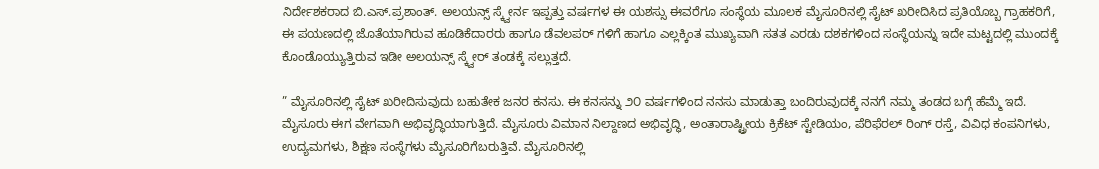ನಿರ್ದೇಶಕರಾದ ಬಿ.ಎಸ್.ಪ್ರಶಾಂತ್. ಅಲಯನ್ಸ್ ಸ್ಕ್ವೇರ್ನ ಇಪ್ಪತ್ತು ವರ್ಷಗಳ ಈ ಯಶಸ್ಸು ಈವರೆಗೂ ಸಂಸ್ಥೆಯ ಮೂಲಕ ಮೈಸೂರಿನಲ್ಲಿ ಸೈಟ್ ಖರೀದಿಸಿದ ಪ್ರತಿಯೊಬ್ಬ ಗ್ರಾಹಕರಿಗೆ, ಈ ಪಯಣದಲ್ಲಿ ಜೊತೆಯಾಗಿರುವ ಹೂಡಿಕೆದಾರರು ಹಾಗೂ ಡೆವಲಪರ್ ಗಳಿಗೆ ಹಾಗೂ ಎಲ್ಲಕ್ಕಿಂತ ಮುಖ್ಯವಾಗಿ ಸತತ ಎರಡು ದಶಕಗಳಿಂದ ಸಂಸ್ಥೆಯನ್ನು ಇದೇ ಮಟ್ಟದಲ್ಲಿ ಮುಂದಕ್ಕೆ ಕೊಂಡೊಯ್ಯುತ್ತಿರುವ ಇಡೀ ಅಲಯನ್ಸ್ ಸ್ಕ್ವೇರ್ ತಂಡಕ್ಕೆ ಸಲ್ಲುತ್ತದೆ.

” ಮೈಸೂರಿನಲ್ಲಿ ಸೈಟ್ ಖರೀದಿಸುವುದು ಬಹುತೇಕ ಜನರ ಕನಸು. ಈ ಕನಸನ್ನು ೨೦ ವರ್ಷಗಳಿಂದ ನನಸು ಮಾಡುತ್ತಾ ಬಂದಿರುವುದಕ್ಕೆ ನನಗೆ ನಮ್ಮ ತಂಡದ ಬಗ್ಗೆ ಹೆಮ್ಮೆ ಇದೆ. ಮೈಸೂರು ಈಗ ವೇಗವಾಗಿ ಅಭಿವೃದ್ಧಿಯಾಗುತ್ತಿದೆ. ಮೈಸೂರು ವಿಮಾನ ನಿಲ್ದಾಣದ ಅಭಿವೃದ್ಧಿ, ಅಂತಾರಾಷ್ಟ್ರೀಯ ಕ್ರಿಕೆಟ್ ಸ್ಟೇಡಿಯಂ, ಪೆರಿಫೆರಲ್ ರಿಂಗ್ ರಸ್ತೆ, ವಿವಿಧ ಕಂಪನಿಗಳು, ಉದ್ಯಮಗಳು, ಶಿಕ್ಷಣ ಸಂಸ್ಥೆಗಳು ಮೈಸೂರಿಗೆಬರುತ್ತಿವೆ. ಮೈಸೂರಿನಲ್ಲಿ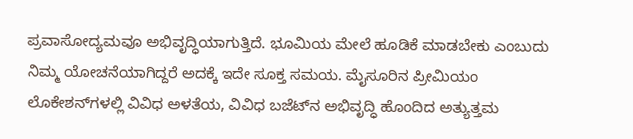ಪ್ರವಾಸೋದ್ಯಮವೂ ಅಭಿವೃದ್ಧಿಯಾಗುತ್ತಿದೆ. ಭೂಮಿಯ ಮೇಲೆ ಹೂಡಿಕೆ ಮಾಡಬೇಕು ಎಂಬುದು ನಿಮ್ಮ ಯೋಚನೆಯಾಗಿದ್ದರೆ ಅದಕ್ಕೆ ಇದೇ ಸೂಕ್ತ ಸಮಯ. ಮೈಸೂರಿನ ಪ್ರೀಮಿಯಂ ಲೊಕೇಶನ್‌ಗಳಲ್ಲಿ ವಿವಿಧ ಅಳತೆಯ, ವಿವಿಧ ಬಜೆಟ್‌ನ ಅಭಿವೃದ್ಧಿ ಹೊಂದಿದ ಅತ್ಯುತ್ತಮ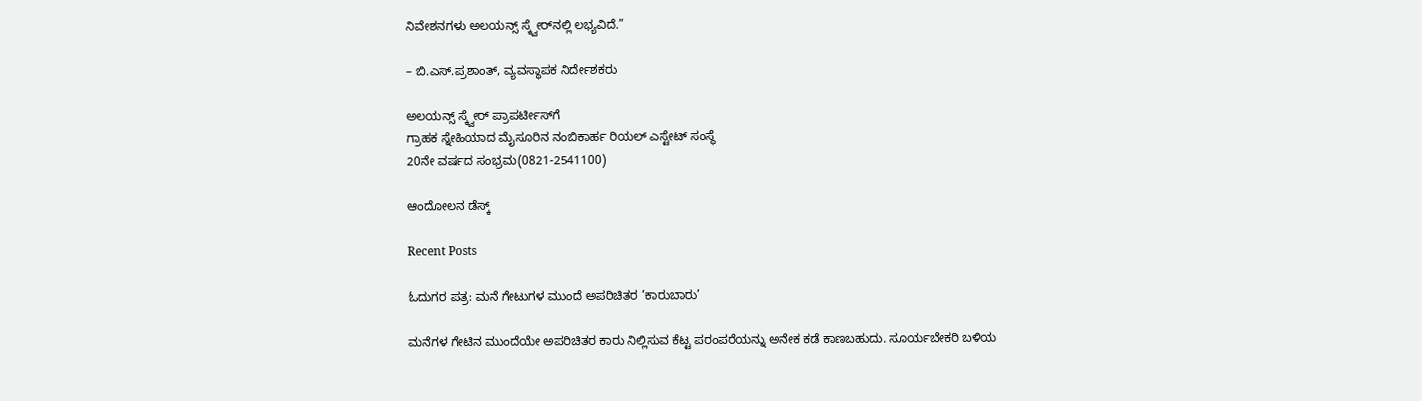ನಿವೇಶನಗಳು ಅಲಯನ್ಸ್ ಸ್ಕ್ವೇರ್‌ನಲ್ಲಿ ಲಭ್ಯವಿದೆ.”

– ಬಿ.ಎಸ್.ಪ್ರಶಾಂತ್, ವ್ಯವಸ್ಥಾಪಕ ನಿರ್ದೇಶಕರು

ಅಲಯನ್ಸ್‌ ಸ್ಕ್ವೇರ್‌ ಪ್ರಾಪರ್ಟೀಸ್‌ಗೆ
ಗ್ರಾಹಕ ಸ್ನೇಹಿಯಾದ ಮೈಸೂರಿನ ನಂಬಿಕಾರ್ಹ ರಿಯಲ್‌ ಎಸ್ಟೇಟ್‌ ಸಂಸ್ಥೆ
20ನೇ ವರ್ಷದ ಸಂಭ್ರಮ(0821-2541100)

ಆಂದೋಲನ ಡೆಸ್ಕ್

Recent Posts

ಓದುಗರ ಪತ್ರ: ಮನೆ ಗೇಟುಗಳ ಮುಂದೆ ಅಪರಿಚಿತರ ‘ಕಾರುಬಾರು’

ಮನೆಗಳ ಗೇಟಿನ ಮುಂದೆಯೇ ಅಪರಿಚಿತರ ಕಾರು ನಿಲ್ಲಿಸುವ ಕೆಟ್ಟ ಪರಂಪರೆಯನ್ನು ಅನೇಕ ಕಡೆ ಕಾಣಬಹುದು. ಸೂರ್ಯಬೇಕರಿ ಬಳಿಯ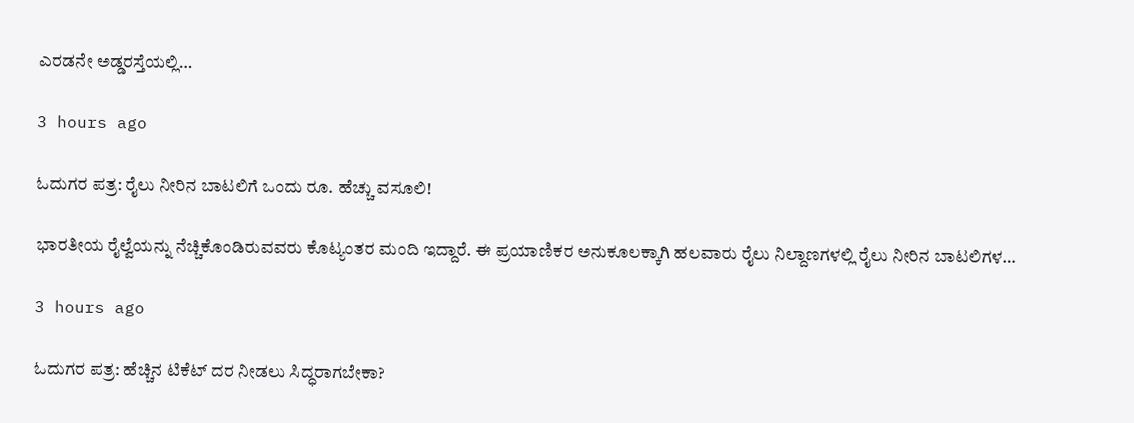ಎರಡನೇ ಅಡ್ಡರಸ್ತೆಯಲ್ಲಿ…

3 hours ago

ಓದುಗರ ಪತ್ರ: ರೈಲು ನೀರಿನ ಬಾಟಲಿಗೆ ಒಂದು ರೂ. ಹೆಚ್ಚು ವಸೂಲಿ!

ಭಾರತೀಯ ರೈಲ್ವೆಯನ್ನು ನೆಚ್ಚಿಕೊಂಡಿರುವವರು ಕೊಟ್ಯಂತರ ಮಂದಿ ಇದ್ದಾರೆ. ಈ ಪ್ರಯಾಣಿಕರ ಅನುಕೂಲಕ್ಕಾಗಿ ಹಲವಾರು ರೈಲು ನಿಲ್ದಾಣಗಳಲ್ಲಿ ರೈಲು ನೀರಿನ ಬಾಟಲಿಗಳ…

3 hours ago

ಓದುಗರ ಪತ್ರ: ಹೆಚ್ಚಿನ ಟಿಕೆಟ್ ದರ ನೀಡಲು ಸಿದ್ಧರಾಗಬೇಕಾ?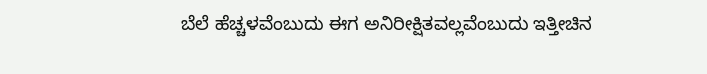ಬೆಲೆ ಹೆಚ್ಚಳವೆಂಬುದು ಈಗ ಅನಿರೀಕ್ಷಿತವಲ್ಲವೆಂಬುದು ಇತ್ತೀಚಿನ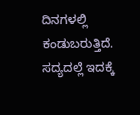ದಿನಗಳಲ್ಲಿ ಕಂಡುಬರುತ್ತಿದೆ. ಸದ್ಯದಲ್ಲೆ ಇದಕ್ಕೆ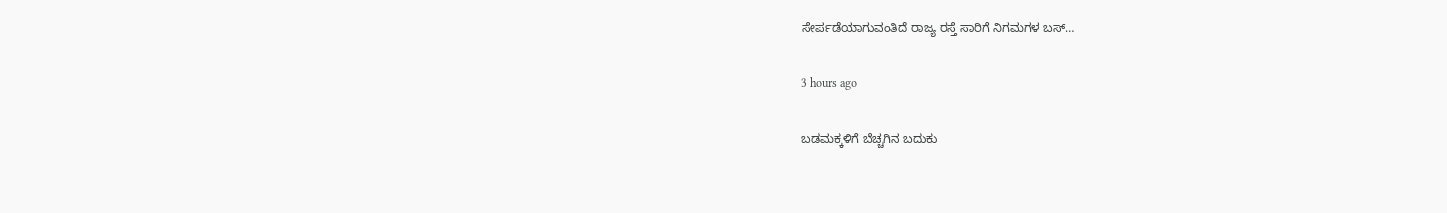ಸೇರ್ಪಡೆಯಾಗುವಂತಿದೆ ರಾಜ್ಯ ರಸ್ತೆ ಸಾರಿಗೆ ನಿಗಮಗಳ ಬಸ್…

3 hours ago

ಬಡಮಕ್ಕಳಿಗೆ ಬೆಚ್ಚಗಿನ ಬದುಕು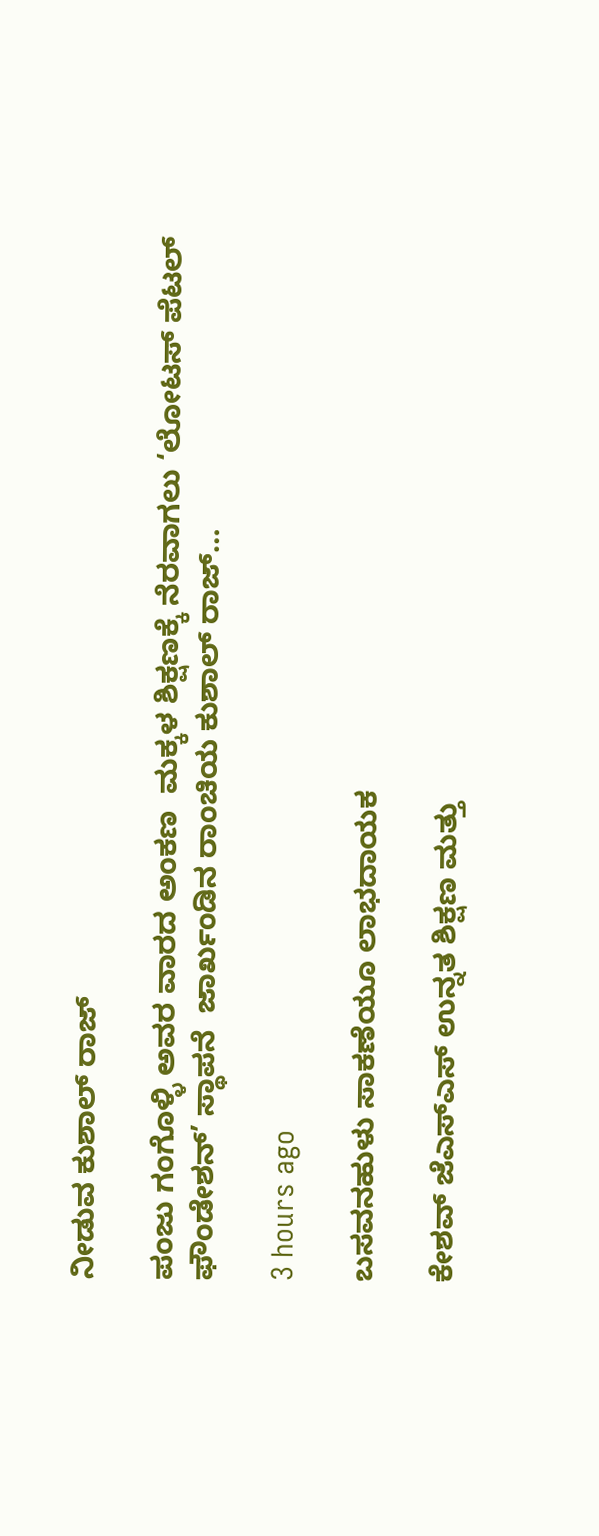ನೀಡುವ ಕುಶಾಲ್ ರಾಜ್

ಪಂಜು ಗಂಗೊಳ್ಳಿ ಅವರ ವಾರದ ಅಂಕಣ  ಮಕ್ಕಳ ಶಿಕ್ಷಣಕ್ಕೆ ನೆರವಾಗಲು ‘ಲೋಟಸ್ ಪೆಟಲ್ ಫೌಂಡೇಶನ್’ ಸ್ಥಾಪನೆ  ಜಾರ್ಖಂಡಿನ ರಾಂಚಿಯ ಕುಶಾಲ್ ರಾಜ್…

3 hours ago

ಬಸವನಹುಳು ಸಾಕಣೆಯೂ ಲಾಭದಾಯಕ

ಕೇಶವ್ ಜೆಎಸ್‌ಎಸ್ ಉನ್ನತ ಶಿಕ್ಷಣ ಮತ್ತು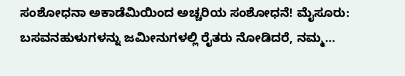ಸಂಶೋಧನಾ ಅಕಾಡೆಮಿಯಿಂದ ಅಚ್ಚರಿಯ ಸಂಶೋಧನೆ! ಮೈಸೂರು: ಬಸವನಹುಳುಗಳನ್ನು ಜಮೀನುಗಳಲ್ಲಿ ರೈತರು ನೋಡಿದರೆ, ನಮ್ಮ…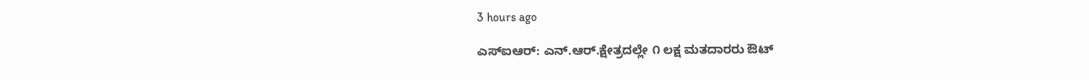3 hours ago

ಎಸ್‌ಐಆರ್: ಎನ್.ಆರ್.ಕ್ಷೇತ್ರದಲ್ಲೇ ೧ ಲಕ್ಷ ಮತದಾರರು ಔಟ್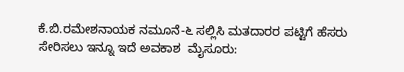ಕೆ.ಬಿ.ರಮೇಶನಾಯಕ ನಮೂನೆ-೬ ಸಲ್ಲಿಸಿ ಮತದಾರರ ಪಟ್ಟಿಗೆ ಹೆಸರು ಸೇರಿಸಲು ಇನ್ನೂ ಇದೆ ಅವಕಾಶ  ಮೈಸೂರು: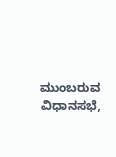ಮುಂಬರುವ ವಿಧಾನಸಭೆ,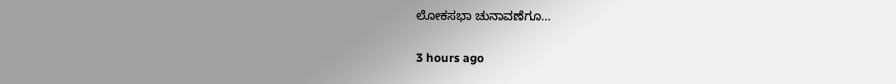ಲೋಕಸಭಾ ಚುನಾವಣೆಗೂ…

3 hours ago